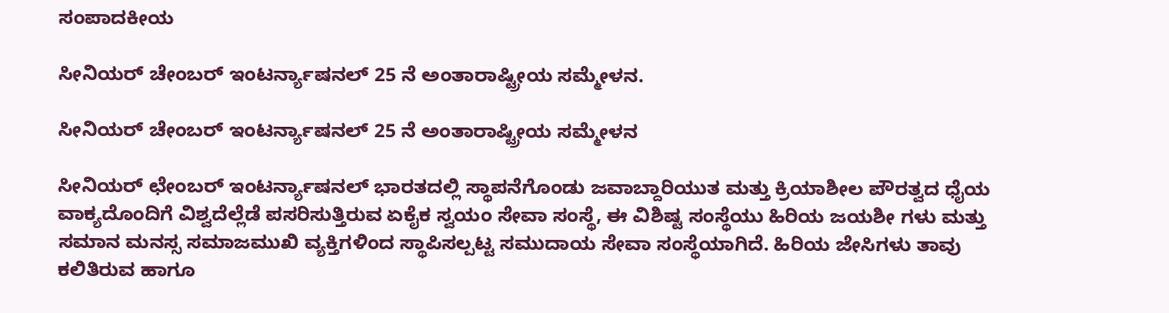ಸಂಪಾದಕೀಯ

ಸೀನಿಯರ್ ಚೇಂಬರ್ ಇಂಟರ್ನ್ಯಾಷನಲ್ 25 ನೆ ಅಂತಾರಾಷ್ಟ್ರೀಯ ಸಮ್ಮೇಳನ.

ಸೀನಿಯರ್ ಚೇಂಬರ್ ಇಂಟರ್ನ್ಯಾಷನಲ್ 25 ನೆ ಅಂತಾರಾಷ್ಟ್ರೀಯ ಸಮ್ಮೇಳನ

ಸೀನಿಯರ್ ಛೇಂಬರ್ ಇಂಟರ್ನ್ಯಾಷನಲ್ ಭಾರತದಲ್ಲಿ ಸ್ಥಾಪನೆಗೊಂಡು ಜವಾಬ್ದಾರಿಯುತ ಮತ್ತು ಕ್ರಿಯಾಶೀಲ ಪೌರತ್ವದ ಧೈಯ ವಾಕ್ಯದೊಂದಿಗೆ ವಿಶ್ವದೆಲ್ಲೆಡೆ ಪಸರಿಸುತ್ತಿರುವ ಏಕೈಕ ಸ್ವಯಂ ಸೇವಾ ಸಂಸ್ಥೆ, ಈ ವಿಶಿಷ್ಟ ಸಂಸ್ಥೆಯು ಹಿರಿಯ ಜಯಶೀ ಗಳು ಮತ್ತು ಸಮಾನ ಮನಸ್ಸ ಸಮಾಜಮುಖಿ ವ್ಯಕ್ತಿಗಳಿಂದ ಸ್ಥಾಪಿಸಲ್ಪಟ್ಟ ಸಮುದಾಯ ಸೇವಾ ಸಂಸ್ಥೆಯಾಗಿದೆ. ಹಿರಿಯ ಜೇಸಿಗಳು ತಾವು ಕಲಿತಿರುವ ಹಾಗೂ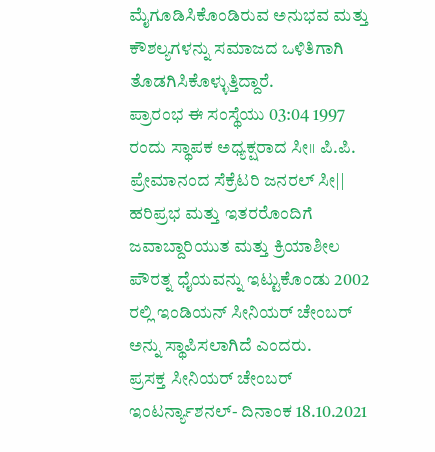ಮೈಗೂಡಿಸಿಕೊಂಡಿರುವ ಅನುಭವ ಮತ್ತು ಕೌಶಲ್ಯಗಳನ್ನು ಸಮಾಜದ ಒಳಿತಿಗಾಗಿ ತೊಡಗಿಸಿಕೊಳ್ಳುತ್ತಿದ್ದಾರೆ.
ಪ್ರಾರಂಭ ಈ ಸಂಸ್ಥೆಯು 03:04 1997 ರಂದು ಸ್ಥಾಪಕ ಅಧ್ಯಕ್ಷರಾದ ಸೀ॥ ಪಿ.ಪಿ. ಪ್ರೇಮಾನಂದ ಸೆಕ್ರೆಟರಿ ಜನರಲ್ ಸೀ|| ಹರಿಪ್ರಭ ಮತ್ತು ಇತರರೊಂದಿಗೆ ಜವಾಬ್ದಾರಿಯುತ ಮತ್ತು ಕ್ರಿಯಾಶೀಲ ಪೌರತ್ನ ಧೈಯವನ್ನು ಇಟ್ಟುಕೊಂಡು 2002 ರಲ್ಲಿ ಇಂಡಿಯನ್ ಸೀನಿಯರ್ ಚೇಂಬರ್ ಅನ್ನು ಸ್ಥಾಪಿಸಲಾಗಿದೆ ಎಂದರು.
ಪ್ರಸಕ್ತ ಸೀನಿಯರ್ ಚೇಂಬರ್ ಇಂಟರ್ನ್ಯಾಶನಲ್- ದಿನಾಂಕ 18.10.2021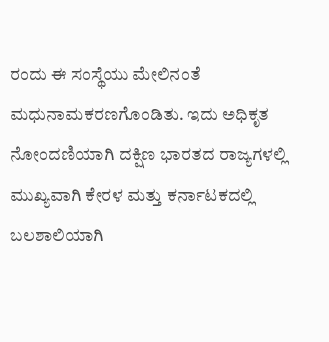ರಂದು ಈ ಸಂಸ್ಥೆಯು ಮೇಲಿನಂತೆ ಮಧುನಾಮಕರಣಗೊಂಡಿತು. ಇದು ಅಧಿಕೃತ ನೋಂದಣಿಯಾಗಿ ದಕ್ಷಿಣ ಭಾರತದ ರಾಜ್ಯಗಳಲ್ಲಿ ಮುಖ್ಯವಾಗಿ ಕೇರಳ ಮತ್ತು ಕರ್ನಾಟಕದಲ್ಲಿ ಬಲಶಾಲಿಯಾಗಿ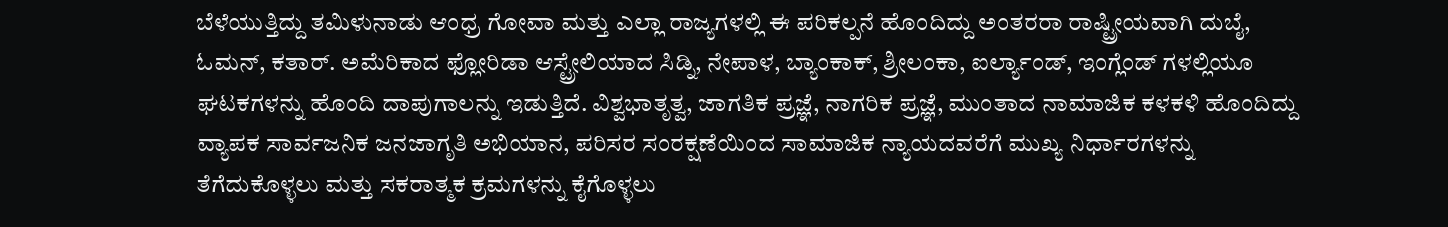ಬೆಳೆಯುತ್ತಿದ್ದು ತಮಿಳುನಾಡು ಆಂಧ್ರ ಗೋವಾ ಮತ್ತು ಎಲ್ಲಾ ರಾಜ್ಯಗಳಲ್ಲಿ ಈ ಪರಿಕಲ್ಪನೆ ಹೊಂದಿದ್ದು ಅಂತರರಾ ರಾಷ್ಟ್ರೀಯವಾಗಿ ದುಬೈ, ಓಮನ್, ಕತಾರ್. ಅಮೆರಿಕಾದ ಫ್ಲೋರಿಡಾ ಆಸ್ಟ್ರೇಲಿಯಾದ ಸಿಡ್ನಿ, ನೇಪಾಳ, ಬ್ಯಾಂಕಾಕ್, ಶ್ರೀಲಂಕಾ, ಐರ್ಲ್ಯಾಂಡ್, ಇಂಗ್ಲೆಂಡ್ ಗಳಲ್ಲಿಯೂ ಘಟಕಗಳನ್ನು ಹೊಂದಿ ದಾಪುಗಾಲನ್ನು ಇಡುತ್ತಿದೆ. ವಿಶ್ವಭಾತೃತ್ವ, ಜಾಗತಿಕ ಪ್ರಜ್ಞೆ, ನಾಗರಿಕ ಪ್ರಜ್ಞೆ, ಮುಂತಾದ ನಾಮಾಜಿಕ ಕಳಕಳಿ ಹೊಂದಿದ್ದು ವ್ಯಾಪಕ ಸಾರ್ವಜನಿಕ ಜನಜಾಗೃತಿ ಅಭಿಯಾನ, ಪರಿಸರ ಸಂರಕ್ಷಣೆಯಿಂದ ಸಾಮಾಜಿಕ ನ್ಯಾಯದವರೆಗೆ ಮುಖ್ಯ ನಿರ್ಧಾರಗಳನ್ನು ತೆಗೆದುಕೊಳ್ಳಲು ಮತ್ತು ಸಕರಾತ್ಮಕ ಕ್ರಮಗಳನ್ನು ಕೈಗೊಳ್ಳಲು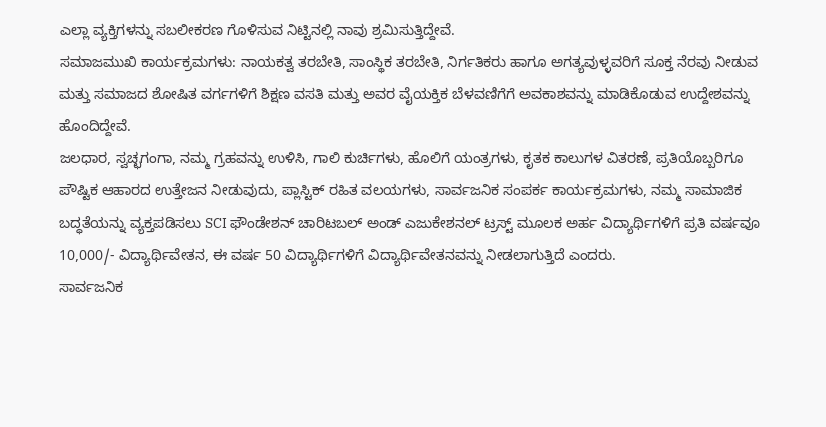ಎಲ್ಲಾ ವ್ಯಕ್ತಿಗಳನ್ನು ಸಬಲೀಕರಣ ಗೊಳಿಸುವ ನಿಟ್ಟಿನಲ್ಲಿ ನಾವು ಶ್ರಮಿಸುತ್ತಿದ್ದೇವೆ.
ಸಮಾಜಮುಖಿ ಕಾರ್ಯಕ್ರಮಗಳು: ನಾಯಕತ್ವ ತರಬೇತಿ, ಸಾಂಸ್ಥಿಕ ತರಬೇತಿ, ನಿರ್ಗತಿಕರು ಹಾಗೂ ಅಗತ್ಯವುಳ್ಳವರಿಗೆ ಸೂಕ್ತ ನೆರವು ನೀಡುವ ಮತ್ತು ಸಮಾಜದ ಶೋಷಿತ ವರ್ಗಗಳಿಗೆ ಶಿಕ್ಷಣ ವಸತಿ ಮತ್ತು ಅವರ ವೈಯಕ್ತಿಕ ಬೆಳವಣಿಗೆಗೆ ಅವಕಾಶವನ್ನು ಮಾಡಿಕೊಡುವ ಉದ್ದೇಶವನ್ನು ಹೊಂದಿದ್ದೇವೆ.
ಜಲಧಾರ, ಸ್ವಚ್ಛಗಂಗಾ, ನಮ್ಮ ಗ್ರಹವನ್ನು ಉಳಿಸಿ, ಗಾಲಿ ಕುರ್ಚಿಗಳು, ಹೊಲಿಗೆ ಯಂತ್ರಗಳು, ಕೃತಕ ಕಾಲುಗಳ ವಿತರಣೆ, ಪ್ರತಿಯೊಬ್ಬರಿಗೂ ಪೌಷ್ಟಿಕ ಆಹಾರದ ಉತ್ತೇಜನ ನೀಡುವುದು, ಪ್ಲಾಸ್ಟಿಕ್ ರಹಿತ ವಲಯಗಳು, ಸಾರ್ವಜನಿಕ ಸಂಪರ್ಕ ಕಾರ್ಯಕ್ರಮಗಳು, ನಮ್ಮ ಸಾಮಾಜಿಕ ಬದ್ಧತೆಯನ್ನು ವ್ಯಕ್ತಪಡಿಸಲು SCI ಫೌಂಡೇಶನ್ ಚಾರಿಟಬಲ್ ಅಂಡ್ ಎಜುಕೇಶನಲ್ ಟ್ರಸ್ಟ್ ಮೂಲಕ ಅರ್ಹ ವಿದ್ಯಾರ್ಥಿಗಳಿಗೆ ಪ್ರತಿ ವರ್ಷವೂ 10,000/- ವಿದ್ಯಾರ್ಥಿವೇತನ, ಈ ವರ್ಷ 50 ವಿದ್ಯಾರ್ಥಿಗಳಿಗೆ ವಿದ್ಯಾರ್ಥಿವೇತನವನ್ನು ನೀಡಲಾಗುತ್ತಿದೆ ಎಂದರು.
ಸಾರ್ವಜನಿಕ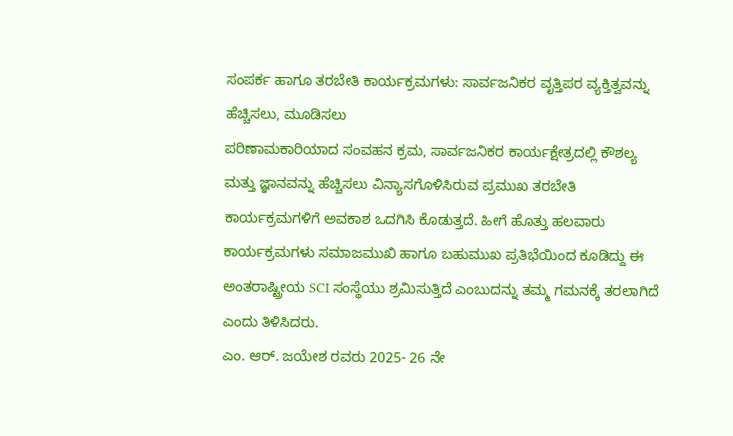ಸಂಪರ್ಕ ಹಾಗೂ ತರಬೇತಿ ಕಾರ್ಯಕ್ರಮಗಳು: ಸಾರ್ವಜನಿಕರ ವೃತ್ತಿಪರ ವ್ಯಕ್ತಿತ್ವವನ್ನು ಹೆಚ್ಚಿಸಲು, ಮೂಡಿಸಲು
ಪರಿಣಾಮಕಾರಿಯಾದ ಸಂವಹನ ಕ್ರಮ, ಸಾರ್ವಜನಿಕರ ಕಾರ್ಯಕ್ಷೇತ್ರದಲ್ಲಿ ಕೌಶಲ್ಯ ಮತ್ತು ಜ್ಞಾನವನ್ನು ಹೆಚ್ಚಿಸಲು ವಿನ್ಯಾಸಗೊಳಿಸಿರುವ ಪ್ರಮುಖ ತರಬೇತಿ ಕಾರ್ಯಕ್ರಮಗಳಿಗೆ ಅವಕಾಶ ಒದಗಿಸಿ ಕೊಡುತ್ತದೆ. ಹೀಗೆ ಹೊತ್ತು ಹಲವಾರು ಕಾರ್ಯಕ್ರಮಗಳು ಸಮಾಜಮುಖಿ ಹಾಗೂ ಬಹುಮುಖ ಪ್ರತಿಭೆಯಿಂದ ಕೂಡಿದ್ದು ಈ ಅಂತರಾಷ್ಟ್ರೀಯ SCI ಸಂಸ್ಥೆಯು ಶ್ರಮಿಸುತ್ತಿದೆ ಎಂಬುದನ್ನು ತಮ್ಮ ಗಮನಕ್ಕೆ ತರಲಾಗಿದೆ ಎಂದು ತಿಳಿಸಿದರು.
ಎಂ. ಆರ್. ಜಯೇಶ ರವರು 2025- 26 ನೇ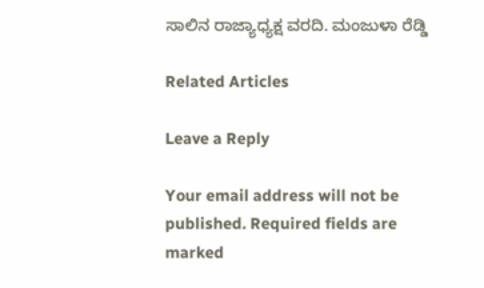ಸಾಲಿನ ರಾಜ್ಯಾಧ್ಯಕ್ಷ ವರದಿ. ಮಂಜುಳಾ ರೆಡ್ಡಿ

Related Articles

Leave a Reply

Your email address will not be published. Required fields are marked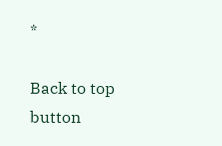*

Back to top button